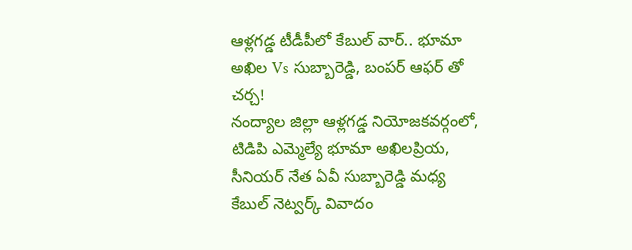ఆళ్లగడ్డ టీడీపీలో కేబుల్ వార్.. భూమా అఖిల Vs సుబ్బారెడ్డి, బంపర్ ఆఫర్ తో చర్చ!
నంద్యాల జిల్లా ఆళ్లగడ్డ నియోజకవర్గంలో, టిడిపి ఎమ్మెల్యే భూమా అఖిలప్రియ, సీనియర్ నేత ఏవీ సుబ్బారెడ్డి మధ్య కేబుల్ నెట్వర్క్ వివాదం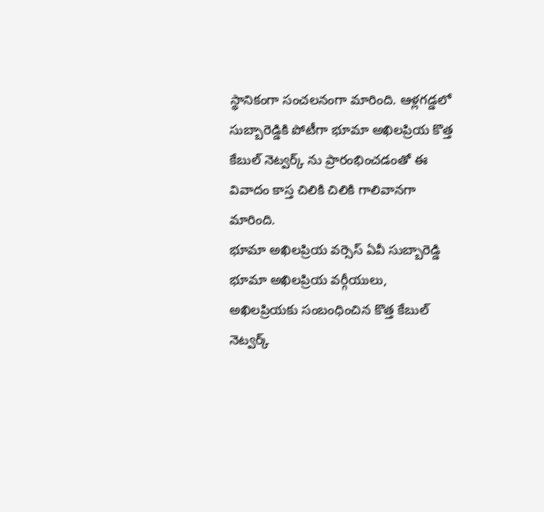స్థానికంగా సంచలనంగా మారింది. ఆళ్లగడ్డలో సుబ్బారెడ్డికి పోటీగా భూమా అఖిలప్రియ కొత్త కేబుల్ నెట్వర్క్ ను ప్రారంభించడంతో ఈ వివాదం కాస్త చిలికి చిలికి గాలివానగా మారింది.
భూమా అఖిలప్రియ వర్సెస్ ఏవీ సుబ్బారెడ్డి
భూమా అఖిలప్రియ వర్గీయులు, అఖిలప్రియకు సంబంధించిన కొత్త కేబుల్ నెట్వర్క్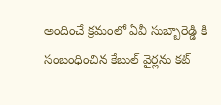అందించే క్రమంలో ఏవీ సుబ్బారెడ్డి కి సంబంధించిన కేబుల్ వైర్లను కట్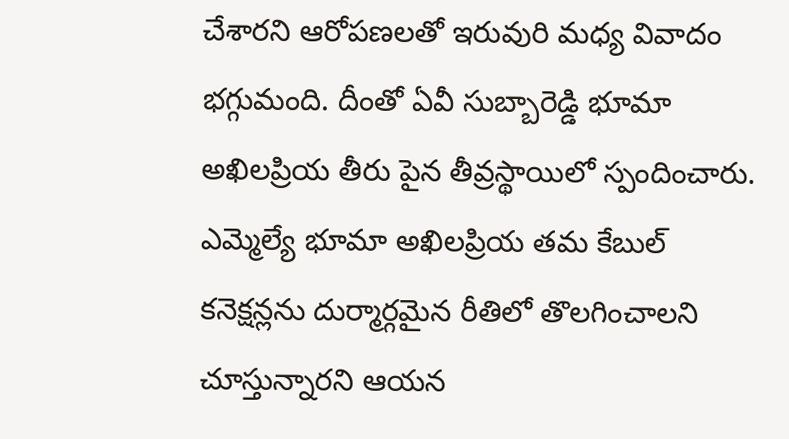చేశారని ఆరోపణలతో ఇరువురి మధ్య వివాదం భగ్గుమంది. దీంతో ఏవీ సుబ్బారెడ్డి భూమా అఖిలప్రియ తీరు పైన తీవ్రస్థాయిలో స్పందించారు. ఎమ్మెల్యే భూమా అఖిలప్రియ తమ కేబుల్ కనెక్షన్లను దుర్మార్గమైన రీతిలో తొలగించాలని చూస్తున్నారని ఆయన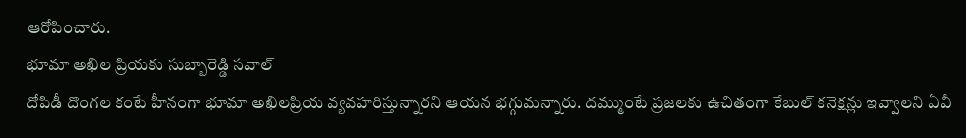ఆరోపించారు.
భూమా అఖిల ప్రియకు సుబ్బారెడ్డి సవాల్
దోపిడీ దొంగల కంటే హీనంగా భూమా అఖిలప్రియ వ్యవహరిస్తున్నారని ఆయన భగ్గుమన్నారు. దమ్ముంటే ప్రజలకు ఉచితంగా కేబుల్ కనెక్షన్లు ఇవ్వాలని ఏవీ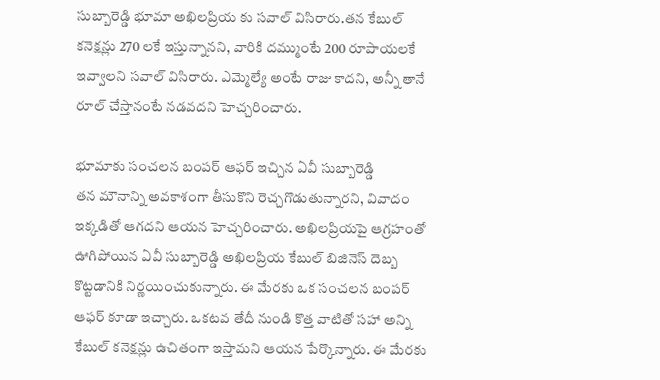సుబ్బారెడ్డి భూమా అఖిలప్రియ కు సవాల్ విసిరారు.తన కేబుల్ కనెక్షన్లు 270 లకే ఇస్తున్నానని, వారికి దమ్ముంటే 200 రూపాయలకే ఇవ్వాలని సవాల్ విసిరారు. ఎమ్మెల్యే అంటే రాజు కాదని, అన్నీ తానే రూల్ చేస్తానంటే నడవదని హెచ్చరించారు.

భూమాకు సంచలన బంపర్ ఆఫర్ ఇచ్చిన ఏవీ సుబ్బారెడ్డి
తన మౌనాన్ని అవకాశంగా తీసుకొని రెచ్చగొడుతున్నారని, వివాదం ఇక్కడితో ఆగదని ఆయన హెచ్చరించారు. అఖిలప్రియపై ఆగ్రహంతో ఊగిపోయిన ఏవీ సుబ్బారెడ్డి అఖిలప్రియ కేబుల్ బిజినెస్ దెబ్బ కొట్టడానికి నిర్ణయించుకున్నారు. ఈ మేరకు ఒక సంచలన బంపర్ ఆఫర్ కూడా ఇచ్చారు. ఒకటవ తేదీ నుండి కొత్త వాటితో సహా అన్ని కేబుల్ కనెక్షన్లు ఉచితంగా ఇస్తామని ఆయన పేర్కొన్నారు. ఈ మేరకు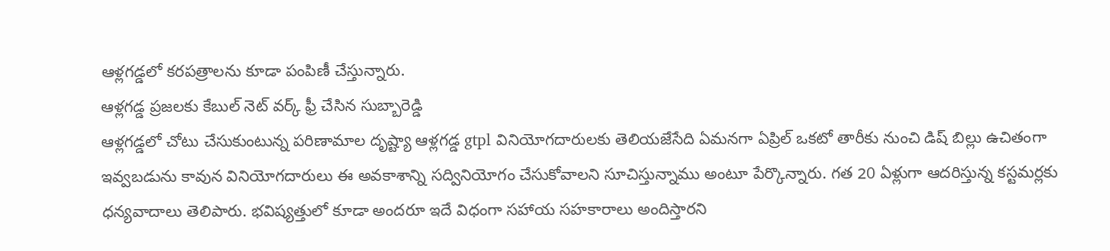ఆళ్లగడ్డలో కరపత్రాలను కూడా పంపిణీ చేస్తున్నారు.
ఆళ్లగడ్డ ప్రజలకు కేబుల్ నెట్ వర్క్ ఫ్రీ చేసిన సుబ్బారెడ్డి
ఆళ్లగడ్డలో చోటు చేసుకుంటున్న పరిణామాల దృష్ట్యా ఆళ్లగడ్డ gtpl వినియోగదారులకు తెలియజేసేది ఏమనగా ఏప్రిల్ ఒకటో తారీకు నుంచి డిష్ బిల్లు ఉచితంగా ఇవ్వబడును కావున వినియోగదారులు ఈ అవకాశాన్ని సద్వినియోగం చేసుకోవాలని సూచిస్తున్నాము అంటూ పేర్కొన్నారు. గత 20 ఏళ్లుగా ఆదరిస్తున్న కస్టమర్లకు ధన్యవాదాలు తెలిపారు. భవిష్యత్తులో కూడా అందరూ ఇదే విధంగా సహాయ సహకారాలు అందిస్తారని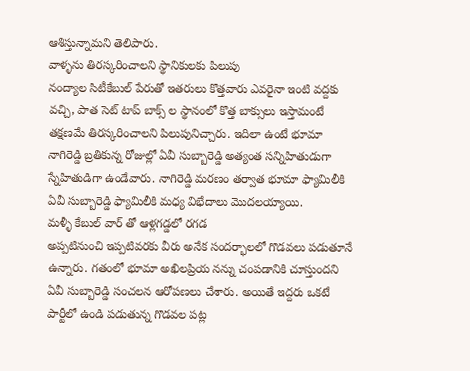ఆశిస్తున్నామని తెలిపారు.
వాళ్ళను తిరస్కరించాలని స్థానికులకు పిలుపు
నంద్యాల సిటీకేబుల్ పేరుతో ఇతరులు కొత్తవారు ఎవరైనా ఇంటి వద్దకు వచ్చి, పాత సెట్ టాప్ బాక్స్ ల స్థానంలో కొత్త బాక్సులు ఇస్తామంటే తక్షణమే తిరస్కరించాలని పిలుపునిచ్చారు. ఇదిలా ఉంటే భూమా నాగిరెడ్డి బ్రతికున్న రోజుల్లో ఏవీ సుబ్బారెడ్డి అత్యంత సన్నిహితుడుగా స్నేహితుడిగా ఉండేవారు. నాగిరెడ్డి మరణం తర్వాత భూమా ఫ్యామిలీకి ఏవీ సుబ్బారెడ్డి ఫ్యామిలీకి మధ్య విభేదాలు మొదలయ్యాయి.
మళ్ళీ కేబుల్ వార్ తో ఆళ్లగడ్డలో రగడ
అప్పటినుంచి ఇప్పటివరకు వీరు అనేక సందర్భాలలో గొడవలు పడుతూనే ఉన్నారు. గతంలో భూమా అఖిలప్రియ నన్ను చంపడానికి చూస్తుందని ఏవీ సుబ్బారెడ్డి సంచలన ఆరోపణలు చేశారు. అయితే ఇద్దరు ఒకటే పార్టీలో ఉండి పడుతున్న గొడవల పట్ల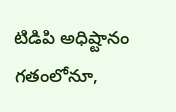టిడిపి అధిష్టానం గతంలోనూ,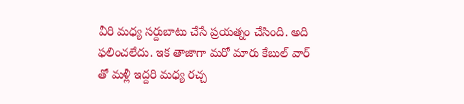వీరి మధ్య సర్దుబాటు చేసే ప్రయత్నం చేసింది. అది ఫలించలేదు. ఇక తాజాగా మరో మారు కేబుల్ వార్ తో మళ్లీ ఇద్దరి మధ్య రచ్చ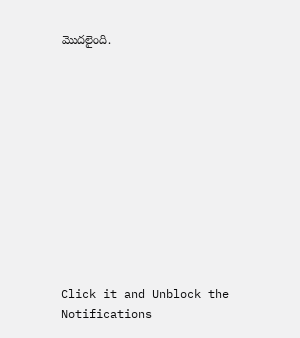మొదలైంది.












Click it and Unblock the Notifications